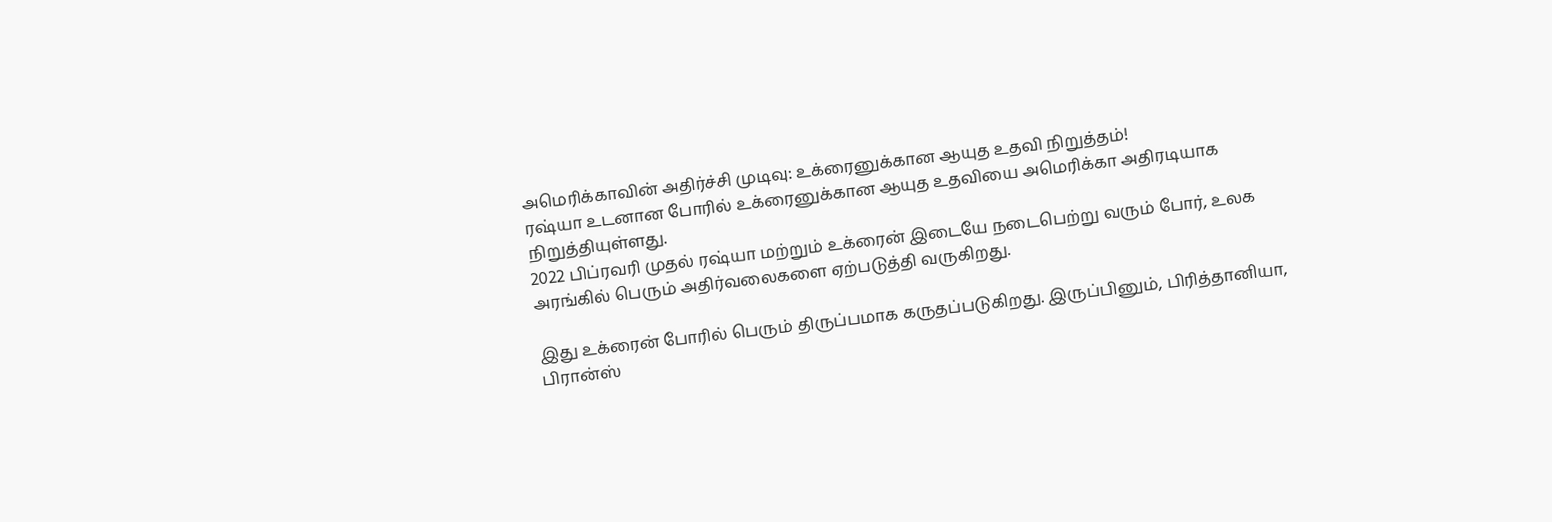அமெரிக்காவின் அதிர்ச்சி முடிவு: உக்ரைனுக்கான ஆயுத உதவி நிறுத்தம்!
ரஷ்யா உடனான போரில் உக்ரைனுக்கான ஆயுத உதவியை அமெரிக்கா அதிரடியாக நிறுத்தியுள்ளது.
2022 பிப்ரவரி முதல் ரஷ்யா மற்றும் உக்ரைன் இடையே நடைபெற்று வரும் போர், உலக அரங்கில் பெரும் அதிர்வலைகளை ஏற்படுத்தி வருகிறது.

இது உக்ரைன் போரில் பெரும் திருப்பமாக கருதப்படுகிறது. இருப்பினும், பிரித்தானியா, பிரான்ஸ்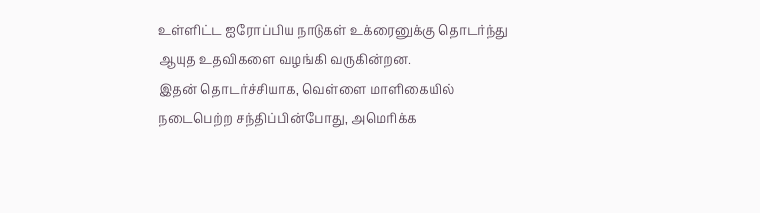உள்ளிட்ட ஐரோப்பிய நாடுகள் உக்ரைனுக்கு தொடர்ந்து ஆயுத உதவிகளை வழங்கி வருகின்றன.
இதன் தொடர்ச்சியாக, வெள்ளை மாளிகையில் நடைபெற்ற சந்திப்பின்போது, அமெரிக்க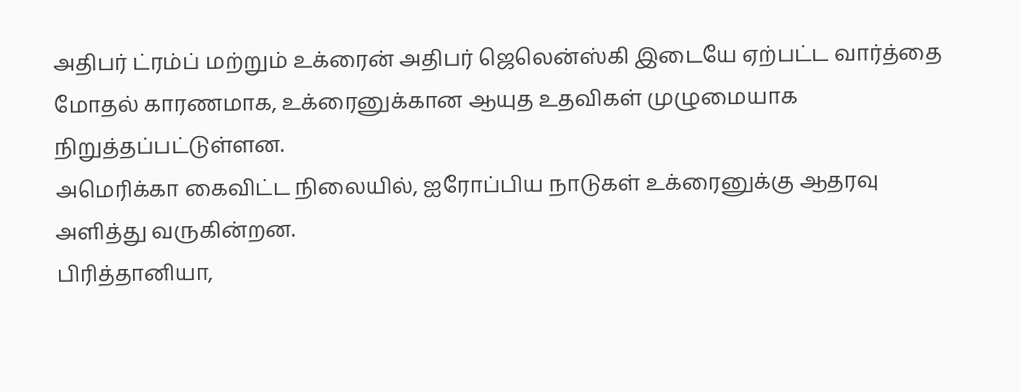அதிபர் ட்ரம்ப் மற்றும் உக்ரைன் அதிபர் ஜெலென்ஸ்கி இடையே ஏற்பட்ட வார்த்தை மோதல் காரணமாக, உக்ரைனுக்கான ஆயுத உதவிகள் முழுமையாக நிறுத்தப்பட்டுள்ளன.
அமெரிக்கா கைவிட்ட நிலையில், ஐரோப்பிய நாடுகள் உக்ரைனுக்கு ஆதரவு அளித்து வருகின்றன.
பிரித்தானியா,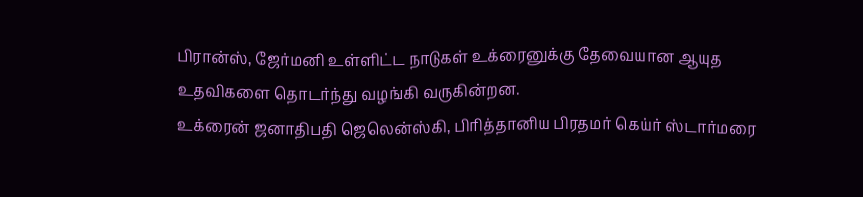பிரான்ஸ், ஜேர்மனி உள்ளிட்ட நாடுகள் உக்ரைனுக்கு தேவையான ஆயுத உதவிகளை தொடர்ந்து வழங்கி வருகின்றன.
உக்ரைன் ஜனாதிபதி ஜெலென்ஸ்கி, பிரித்தானிய பிரதமர் கெய்ர் ஸ்டார்மரை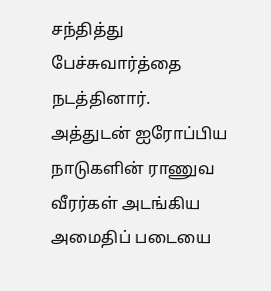சந்தித்து பேச்சுவார்த்தை நடத்தினார்.
அத்துடன் ஐரோப்பிய நாடுகளின் ராணுவ வீரர்கள் அடங்கிய அமைதிப் படையை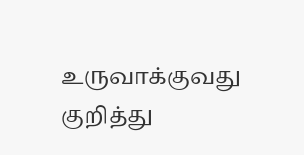உருவாக்குவது குறித்து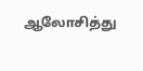ஆலோசித்து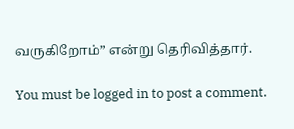வருகிறோம்” என்று தெரிவித்தார்.

You must be logged in to post a comment.